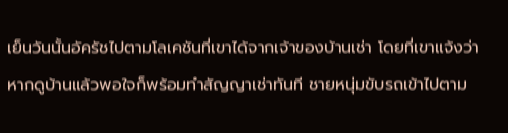เย็นวันนั้นอัครัชไปตามโลเคชันที่เขาได้จากเจ้าของบ้านเช่า โดยที่เขาแจ้งว่าหากดูบ้านแล้วพอใจก็พร้อมทำสัญญาเช่าทันที ชายหนุ่มขับรถเข้าไปตาม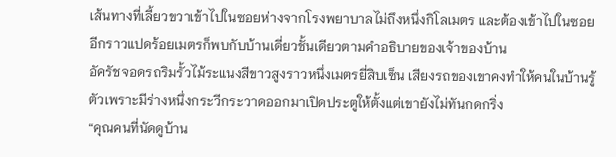เส้นทางที่เลี้ยวขวาเข้าไปในซอยห่างจากโรงพยาบาลไม่ถึงหนึ่งกิโลเมตร และต้องเข้าไปในซอยอีกราวแปดร้อยเมตรก็พบกับบ้านเดี่ยวชั้นเดียวตามคำอธิบายของเจ้าของบ้าน
อัครัชจอดรถริมรั้วไม้ระแนงสีขาวสูงราวหนึ่งเมตรยี่สิบเซ็น เสียงรถของเขาคงทำให้คนในบ้านรู้ตัวเพราะมีร่างหนึ่งกระวีกระวาดออกมาเปิดประตูให้ตั้งแต่เขายังไม่ทันกดกริ่ง
“คุณคนที่นัดดูบ้าน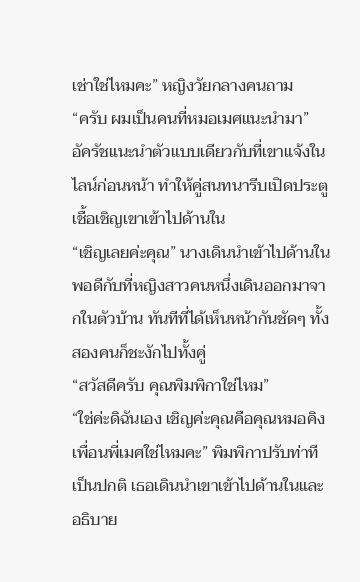เช่าใช่ไหมคะ” หญิงวัยกลางคนถาม
“ครับ ผมเป็นคนที่หมอเมศแนะนำมา”
อัครัชแนะนำตัวแบบเดียวกับที่เขาแจ้งในไลน์ก่อนหน้า ทำให้คู่สนทนารีบเปิดประตูเชื้อเชิญเขาเข้าไปด้านใน
“เชิญเลยค่ะคุณ” นางเดินนำเข้าไปด้านใน พอดีกับที่หญิงสาวคนหนึ่งเดินออกมาจากในตัวบ้าน ทันทีที่ได้เห็นหน้ากันชัดๆ ทั้งสองคนก็ชะงักไปทั้งคู่
“สวัสดีครับ คุณพิมพิกาใช่ไหม”
“ใช่ค่ะดิฉันเอง เชิญค่ะคุณคือคุณหมอคิงเพื่อนพี่เมศใช่ไหมคะ” พิมพิกาปรับท่าทีเป็นปกติ เธอเดินนำเขาเข้าไปด้านในและอธิบาย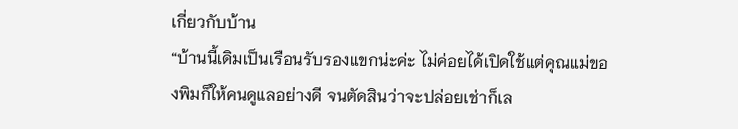เกี่ยวกับบ้าน
“บ้านนี้เดิมเป็นเรือนรับรองแขกน่ะค่ะ ไม่ค่อยได้เปิดใช้แต่คุณแม่ของพิมก็ให้คนดูแลอย่างดี จนตัดสินว่าจะปล่อยเช่าก็เล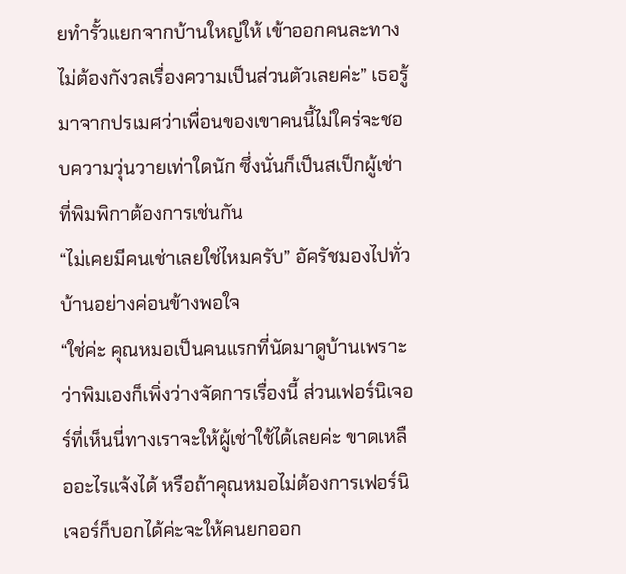ยทำรั้วแยกจากบ้านใหญ่ให้ เข้าออกคนละทางไม่ต้องกังวลเรื่องความเป็นส่วนตัวเลยค่ะ” เธอรู้มาจากปรเมศว่าเพื่อนของเขาคนนี้ไม่ใคร่จะชอบความวุ่นวายเท่าใดนัก ซึ่งนั่นก็เป็นสเป็กผู้เช่าที่พิมพิกาต้องการเช่นกัน
“ไม่เคยมีคนเช่าเลยใช่ไหมครับ” อัครัชมองไปทั่วบ้านอย่างค่อนข้างพอใจ
“ใช่ค่ะ คุณหมอเป็นคนแรกที่นัดมาดูบ้านเพราะว่าพิมเองก็เพิ่งว่างจัดการเรื่องนี้ ส่วนเฟอร์นิเจอร์ที่เห็นนี่ทางเราจะให้ผู้เช่าใช้ได้เลยค่ะ ขาดเหลืออะไรแจ้งได้ หรือถ้าคุณหมอไม่ต้องการเฟอร์นิเจอร์ก็บอกได้ค่ะจะให้คนยกออก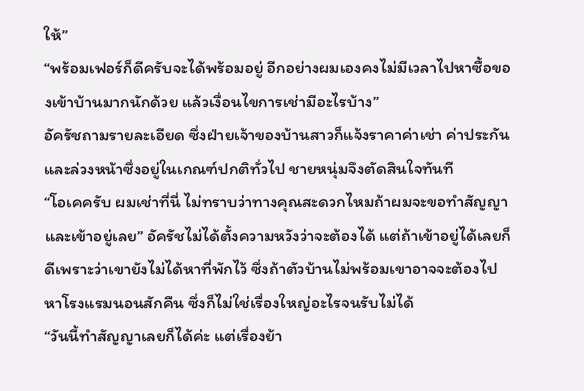ให้”
“พร้อมเฟอร์ก็ดีครับจะได้พร้อมอยู่ อีกอย่างผมเองคงไม่มีเวลาไปหาซื้อของเข้าบ้านมากนักด้วย แล้วเงื่อนไขการเช่ามีอะไรบ้าง”
อัครัชถามรายละเอียด ซึ่งฝ่ายเจ้าของบ้านสาวก็แจ้งราคาค่าเช่า ค่าประกันและล่วงหน้าซึ่งอยู่ในเกณฑ์ปกติทั่วไป ชายหนุ่มจึงตัดสินใจทันที
“โอเคครับ ผมเช่าที่นี่ ไม่ทราบว่าทางคุณสะดวกไหมถ้าผมจะขอทำสัญญาและเข้าอยู่เลย” อัครัชไม่ได้ตั้งความหวังว่าจะต้องได้ แต่ถ้าเข้าอยู่ได้เลยก็ดีเพราะว่าเขายังไม่ได้หาที่พักไว้ ซึ่งถ้าตัวบ้านไม่พร้อมเขาอาจจะต้องไปหาโรงแรมนอนสักคืน ซึ่งก็ไม่ใช่เรื่องใหญ่อะไรจนรับไม่ได้
“วันนี้ทำสัญญาเลยก็ได้ค่ะ แต่เรื่องย้า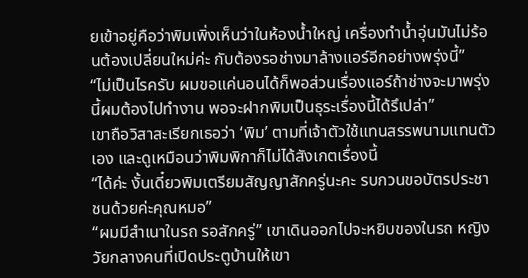ยเข้าอยู่คือว่าพิมเพิ่งเห็นว่าในห้องน้ำใหญ่ เครื่องทำน้ำอุ่นมันไม่ร้อนต้องเปลี่ยนใหม่ค่ะ กับต้องรอช่างมาล้างแอร์อีกอย่างพรุ่งนี้”
“ไม่เป็นไรครับ ผมขอแค่นอนได้ก็พอส่วนเรื่องแอร์ถ้าช่างจะมาพรุ่งนี้ผมต้องไปทำงาน พอจะฝากพิมเป็นธุระเรื่องนี้ได้รึเปล่า”
เขาถือวิสาสะเรียกเธอว่า ‘พิม’ ตามที่เจ้าตัวใช้แทนสรรพนามแทนตัวเอง และดูเหมือนว่าพิมพิกาก็ไม่ได้สังเกตเรื่องนี้
“ได้ค่ะ งั้นเดี๋ยวพิมเตรียมสัญญาสักครู่นะคะ รบกวนขอบัตรประชาชนด้วยค่ะคุณหมอ”
“ผมมีสำเนาในรถ รอสักครู่” เขาเดินออกไปจะหยิบของในรถ หญิงวัยกลางคนที่เปิดประตูบ้านให้เขา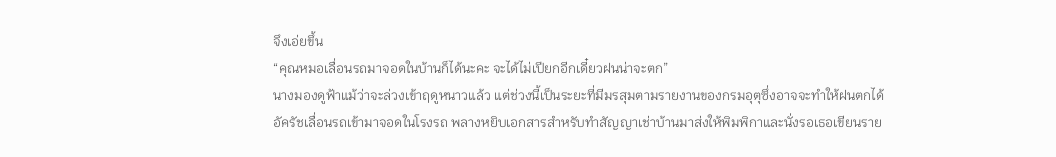จึงเอ่ยขึ้น
“คุณหมอเลื่อนรถมาจอดในบ้านก็ได้นะคะ จะได้ไม่เปียกอีกเดี๋ยวฝนน่าจะตก”
นางมองดูฟ้าแม้ว่าจะล่วงเข้าฤดูหนาวแล้ว แต่ช่วงนี้เป็นระยะที่มีมรสุมตามรายงานของกรมอุตุซึ่งอาจจะทำให้ฝนตกได้
อัครัชเลื่อนรถเข้ามาจอดในโรงรถ พลางหยิบเอกสารสำหรับทำสัญญาเช่าบ้านมาส่งให้พิมพิกาและนั่งรอเธอเขียนราย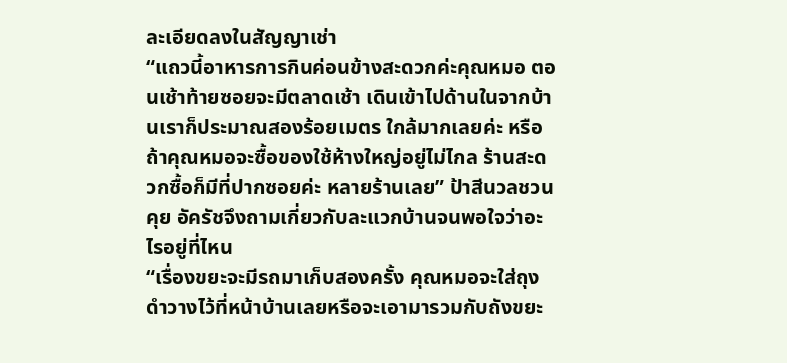ละเอียดลงในสัญญาเช่า
“แถวนี้อาหารการกินค่อนข้างสะดวกค่ะคุณหมอ ตอนเช้าท้ายซอยจะมีตลาดเช้า เดินเข้าไปด้านในจากบ้านเราก็ประมาณสองร้อยเมตร ใกล้มากเลยค่ะ หรือถ้าคุณหมอจะซื้อของใช้ห้างใหญ่อยู่ไม่ไกล ร้านสะดวกซื้อก็มีที่ปากซอยค่ะ หลายร้านเลย” ป้าสีนวลชวนคุย อัครัชจึงถามเกี่ยวกับละแวกบ้านจนพอใจว่าอะไรอยู่ที่ไหน
“เรื่องขยะจะมีรถมาเก็บสองครั้ง คุณหมอจะใส่ถุงดำวางไว้ที่หน้าบ้านเลยหรือจะเอามารวมกับถังขยะ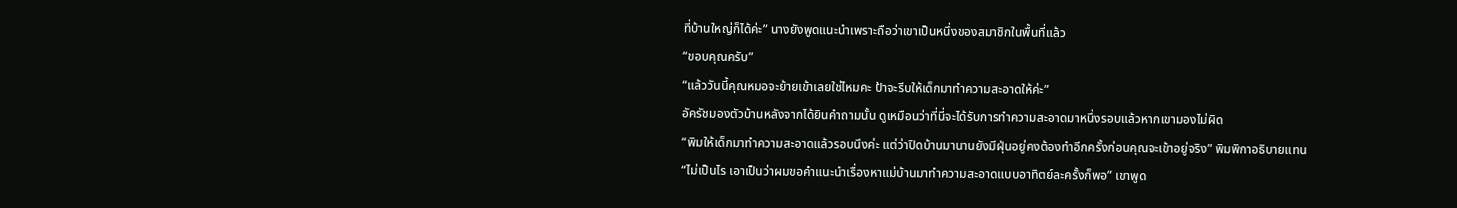ที่บ้านใหญ่ก็ได้ค่ะ” นางยังพูดแนะนำเพราะถือว่าเขาเป็นหนึ่งของสมาชิกในพื้นที่แล้ว
“ขอบคุณครับ”
“แล้ววันนี้คุณหมอจะย้ายเข้าเลยใช่ไหมคะ ป้าจะรีบให้เด็กมาทำความสะอาดให้ค่ะ”
อัครัชมองตัวบ้านหลังจากได้ยินคำถามนั้น ดูเหมือนว่าที่นี่จะได้รับการทำความสะอาดมาหนึ่งรอบแล้วหากเขามองไม่ผิด
“พิมให้เด็กมาทำความสะอาดแล้วรอบนึงค่ะ แต่ว่าปิดบ้านมานานยังมีฝุ่นอยู่คงต้องทำอีกครั้งก่อนคุณจะเข้าอยู่จริง” พิมพิกาอธิบายแทน
“ไม่เป็นไร เอาเป็นว่าผมขอคำแนะนำเรื่องหาแม่บ้านมาทำความสะอาดแบบอาทิตย์ละครั้งก็พอ” เขาพูด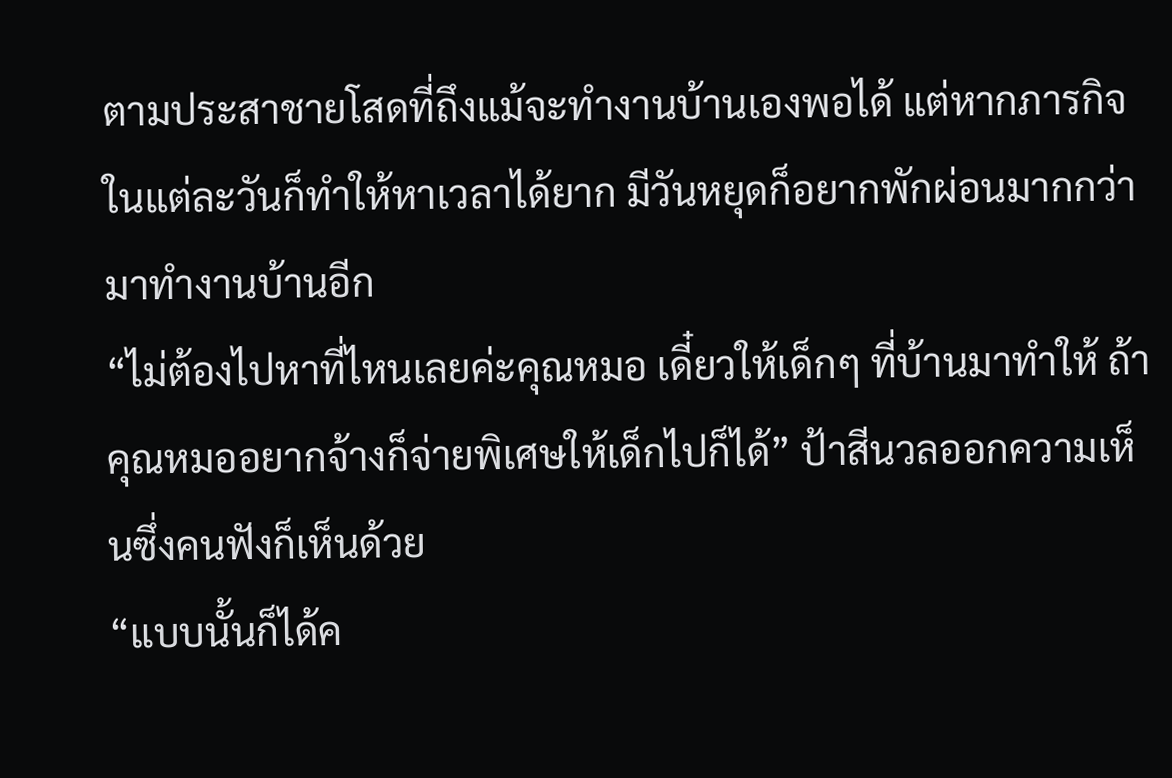ตามประสาชายโสดที่ถึงแม้จะทำงานบ้านเองพอได้ แต่หากภารกิจในแต่ละวันก็ทำให้หาเวลาได้ยาก มีวันหยุดก็อยากพักผ่อนมากกว่ามาทำงานบ้านอีก
“ไม่ต้องไปหาที่ไหนเลยค่ะคุณหมอ เดี๋ยวให้เด็กๆ ที่บ้านมาทำให้ ถ้าคุณหมออยากจ้างก็จ่ายพิเศษให้เด็กไปก็ได้” ป้าสีนวลออกความเห็นซึ่งคนฟังก็เห็นด้วย
“แบบนั้นก็ได้ค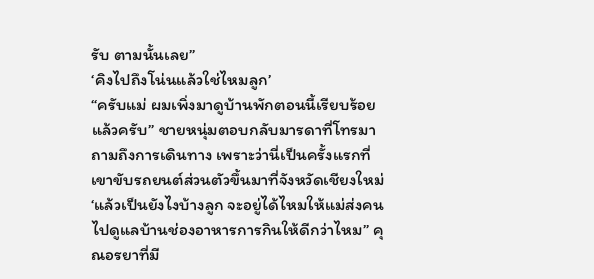รับ ตามนั้นเลย”
‘คิงไปถึงโน่นแล้วใช่ไหมลูก’
“ครับแม่ ผมเพิ่งมาดูบ้านพักตอนนี้เรียบร้อยแล้วครับ” ชายหนุ่มตอบกลับมารดาที่โทรมาถามถึงการเดินทาง เพราะว่านี่เป็นครั้งแรกที่เขาขับรถยนต์ส่วนตัวขึ้นมาที่จังหวัดเชียงใหม่
‘แล้วเป็นยังไงบ้างลูก จะอยู่ได้ไหมให้แม่ส่งคนไปดูแลบ้านช่องอาหารการกินให้ดีกว่าไหม” คุณอรยาที่มี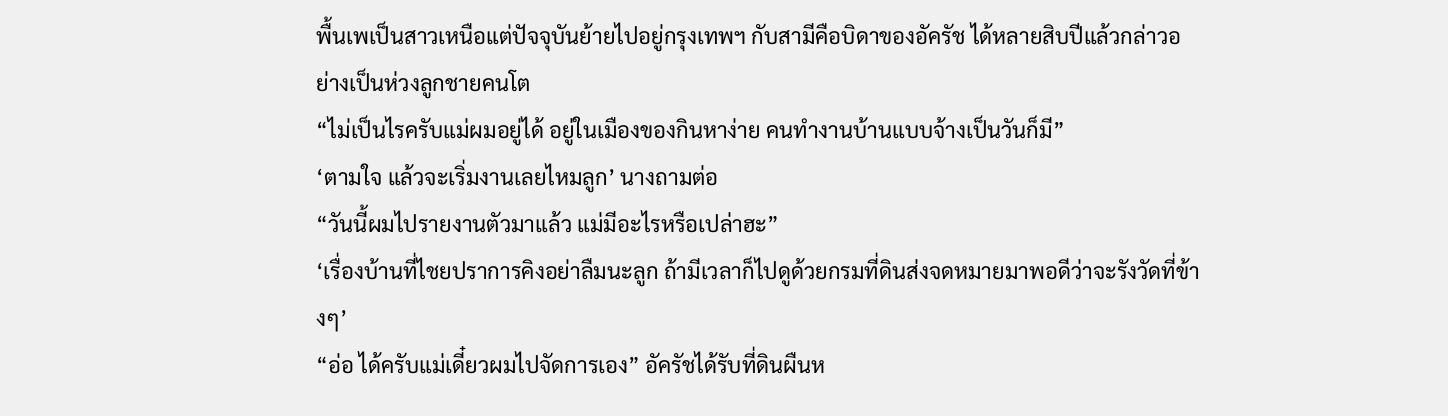พื้นเพเป็นสาวเหนือแต่ปัจจุบันย้ายไปอยู่กรุงเทพฯ กับสามีคือบิดาของอัครัช ได้หลายสิบปีแล้วกล่าวอย่างเป็นห่วงลูกชายคนโต
“ไม่เป็นไรครับแม่ผมอยู่ได้ อยู่ในเมืองของกินหาง่าย คนทำงานบ้านแบบจ้างเป็นวันก็มี”
‘ตามใจ แล้วจะเริ่มงานเลยไหมลูก’ นางถามต่อ
“วันนี้ผมไปรายงานตัวมาแล้ว แม่มีอะไรหรือเปล่าฮะ”
‘เรื่องบ้านที่ไชยปราการคิงอย่าลืมนะลูก ถ้ามีเวลาก็ไปดูด้วยกรมที่ดินส่งจดหมายมาพอดีว่าจะรังวัดที่ข้างๆ’
“อ่อ ได้ครับแม่เดี๋ยวผมไปจัดการเอง” อัครัชได้รับที่ดินผืนห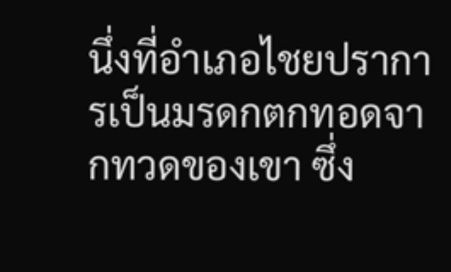นึ่งที่อำเภอไชยปราการเป็นมรดกตกทอดจากทวดของเขา ซึ่ง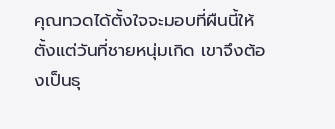คุณทวดได้ตั้งใจจะมอบที่ผืนนี้ให้ตั้งแต่วันที่ชายหนุ่มเกิด เขาจึงต้องเป็นธุ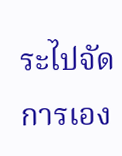ระไปจัดการเอง